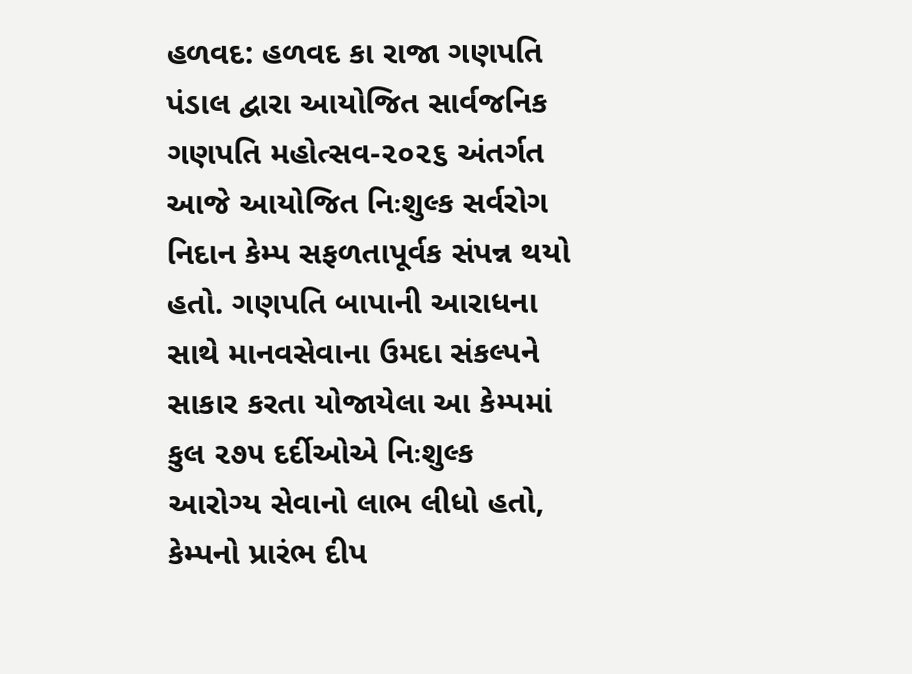હળવદ: હળવદ કા રાજા ગણપતિ પંડાલ દ્વારા આયોજિત સાર્વજનિક ગણપતિ મહોત્સવ-૨૦૨૬ અંતર્ગત આજે આયોજિત નિઃશુલ્ક સર્વરોગ નિદાન કેમ્પ સફળતાપૂર્વક સંપન્ન થયો હતો. ગણપતિ બાપાની આરાધના સાથે માનવસેવાના ઉમદા સંકલ્પને સાકાર કરતા યોજાયેલા આ કેમ્પમાં કુલ ૨૭૫ દર્દીઓએ નિઃશુલ્ક આરોગ્ય સેવાનો લાભ લીધો હતો, કેમ્પનો પ્રારંભ દીપ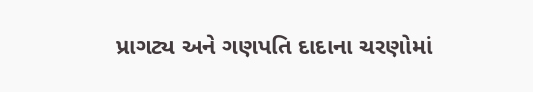પ્રાગટ્ય અને ગણપતિ દાદાના ચરણોમાં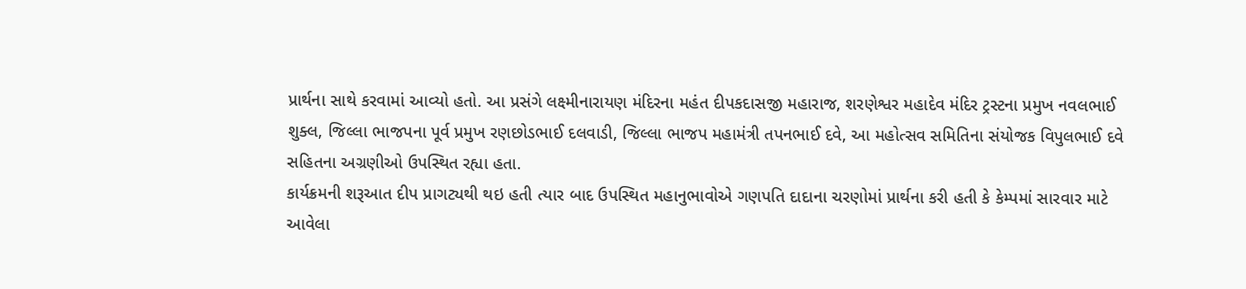પ્રાર્થના સાથે કરવામાં આવ્યો હતો. આ પ્રસંગે લક્ષ્મીનારાયણ મંદિરના મહંત દીપકદાસજી મહારાજ, શરણેશ્વર મહાદેવ મંદિર ટ્રસ્ટના પ્રમુખ નવલભાઈ શુક્લ, જિલ્લા ભાજપના પૂર્વ પ્રમુખ રણછોડભાઈ દલવાડી, જિલ્લા ભાજપ મહામંત્રી તપનભાઈ દવે, આ મહોત્સવ સમિતિના સંયોજક વિપુલભાઈ દવે સહિતના અગ્રણીઓ ઉપસ્થિત રહ્યા હતા.
કાર્યક્રમની શરૂઆત દીપ પ્રાગટ્યથી થઇ હતી ત્યાર બાદ ઉપસ્થિત મહાનુભાવોએ ગણપતિ દાદાના ચરણોમાં પ્રાર્થના કરી હતી કે કેમ્પમાં સારવાર માટે આવેલા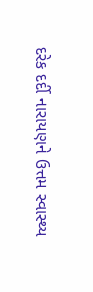દરેક દર્દી નારાયણને ઉત્તમ સ્વાસ્થ્ય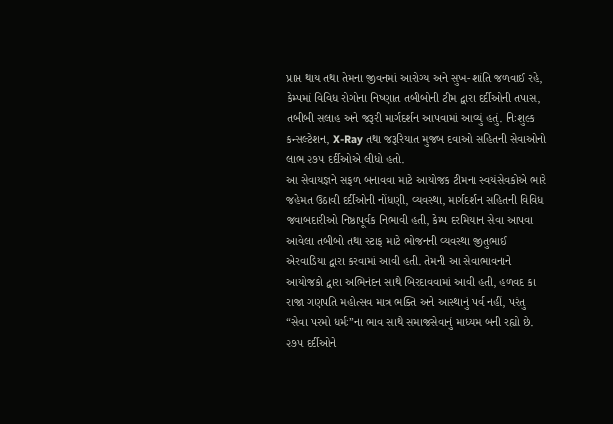પ્રાપ્ત થાય તથા તેમના જીવનમાં આરોગ્ય અને સુખ-શાંતિ જળવાઈ રહે, કેમ્પમાં વિવિધ રોગોના નિષ્ણાત તબીબોની ટીમ દ્વારા દર્દીઓની તપાસ, તબીબી સલાહ અને જરૂરી માર્ગદર્શન આપવામાં આવ્યું હતું. નિઃશુલ્ક કન્સલ્ટેશન, X-Ray તથા જરૂરિયાત મુજબ દવાઓ સહિતની સેવાઓનો લાભ ૨૭૫ દર્દીઓએ લીધો હતો.
આ સેવાયજ્ઞને સફળ બનાવવા માટે આયોજક ટીમના સ્વયંસેવકોએ ભારે જહેમત ઉઠાવી દર્દીઓની નોંધણી, વ્યવસ્થા, માર્ગદર્શન સહિતની વિવિધ જવાબદારીઓ નિષ્ઠાપૂર્વક નિભાવી હતી, કેમ્પ દરમિયાન સેવા આપવા આવેલા તબીબો તથા સ્ટાફ માટે ભોજનની વ્યવસ્થા જીતુભાઈ એરવાડિયા દ્વારા કરવામાં આવી હતી. તેમની આ સેવાભાવનાને આયોજકો દ્વારા અભિનંદન સાથે બિરદાવવામાં આવી હતી, હળવદ કા રાજા ગણપતિ મહોત્સવ માત્ર ભક્તિ અને આસ્થાનું પર્વ નહીં, પરંતુ “સેવા પરમો ધર્મઃ”ના ભાવ સાથે સમાજસેવાનું માધ્યમ બની રહ્યો છે. ૨૭૫ દર્દીઓને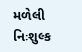મળેલી નિઃશુલ્ક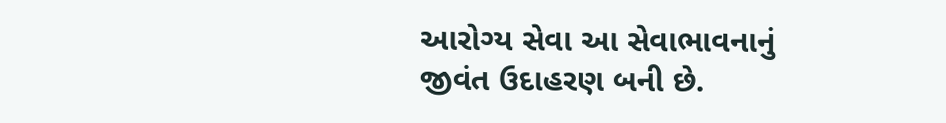આરોગ્ય સેવા આ સેવાભાવનાનું જીવંત ઉદાહરણ બની છે.